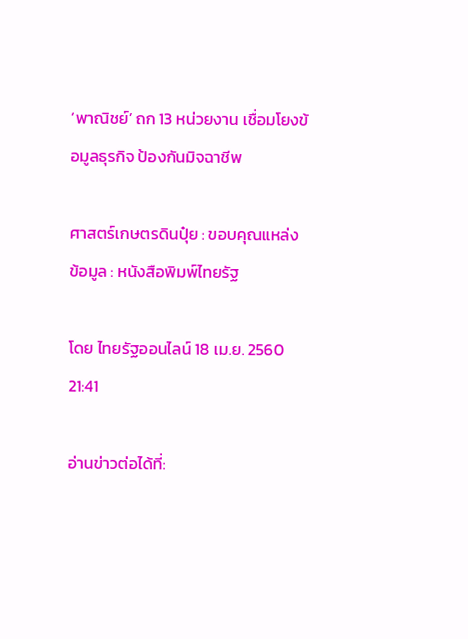‘พาณิชย์’ ถก 13 หน่วยงาน เชื่อมโยงข้อมูลธุรกิจ ป้องกันมิจฉาชีพ

ศาสตร์เกษตรดินปุ๋ย : ขอบคุณแหล่งข้อมูล : หนังสือพิมพ์ไทยรัฐ

โดย ไทยรัฐออนไลน์ 18 เม.ย. 2560 21:41

อ่านข่าวต่อได้ที่: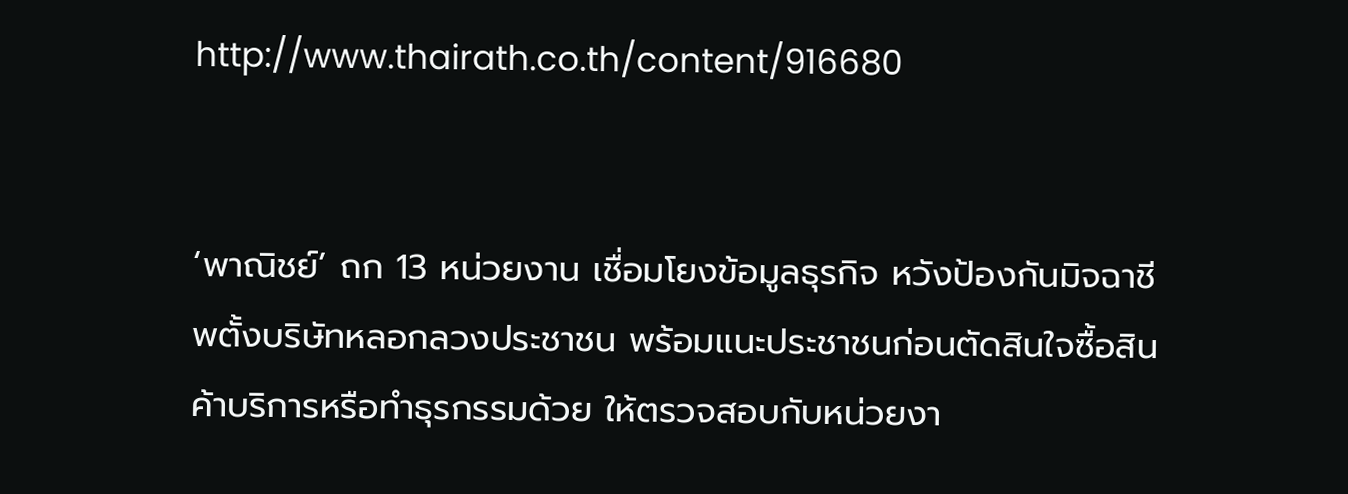http://www.thairath.co.th/content/916680


‘พาณิชย์’ ถก 13 หน่วยงาน เชื่อมโยงข้อมูลธุรกิจ หวังป้องกันมิจฉาชีพตั้งบริษัทหลอกลวงประชาชน พร้อมแนะประชาชนก่อนตัดสินใจซื้อสินค้าบริการหรือทำธุรกรรมด้วย ให้ตรวจสอบกับหน่วยงา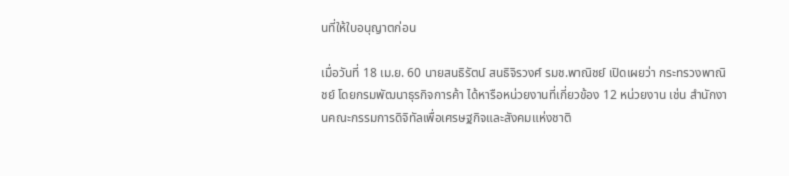นที่ให้ใบอนุญาตก่อน

เมื่อวันที่ 18 เม.ย. 60 นายสนธิรัตน์ สนธิจิรวงศ์ รมช.พาณิชย์ เปิดเผยว่า กระทรวงพาณิชย์ โดยกรมพัฒนาธุรกิจการค้า ได้หารือหน่วยงานที่เกี่ยวข้อง 12 หน่วยงาน เช่น สำนักงานคณะกรรมการดิจิทัลเพื่อเศรษฐกิจและสังคมแห่งชาติ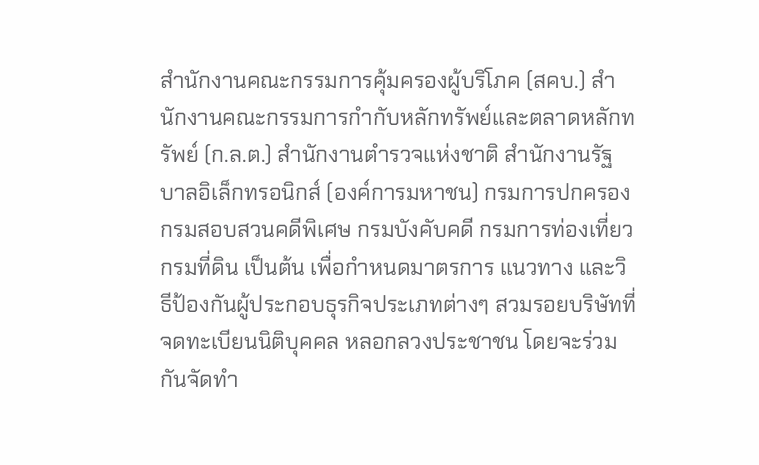สำนักงานคณะกรรมการคุ้มครองผู้บริโภค (สคบ.) สำนักงานคณะกรรมการกำกับหลักทรัพย์และตลาดหลักทรัพย์ (ก.ล.ต.) สำนักงานตำรวจแห่งชาติ สำนักงานรัฐบาลอิเล็กทรอนิกส์ (องค์การมหาชน) กรมการปกครอง กรมสอบสวนคดีพิเศษ กรมบังคับคดี กรมการท่องเที่ยว กรมที่ดิน เป็นต้น เพื่อกำหนดมาตรการ แนวทาง และวิธีป้องกันผู้ประกอบธุรกิจประเภทต่างๆ สวมรอยบริษัทที่จดทะเบียนนิติบุคคล หลอกลวงประชาชน โดยจะร่วมกันจัดทำ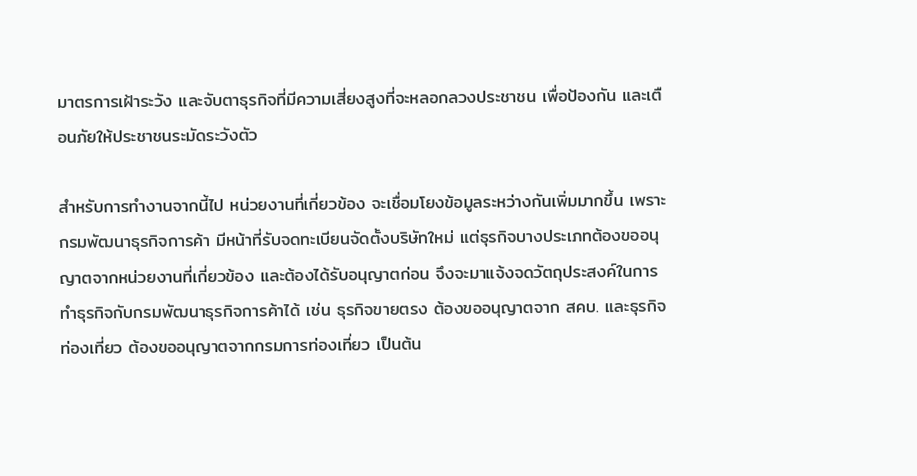มาตรการเฝ้าระวัง และจับตาธุรกิจที่มีความเสี่ยงสูงที่จะหลอกลวงประชาชน เพื่อป้องกัน และเตือนภัยให้ประชาชนระมัดระวังตัว

สำหรับการทำงานจากนี้ไป หน่วยงานที่เกี่ยวข้อง จะเชื่อมโยงข้อมูลระหว่างกันเพิ่มมากขึ้น เพราะกรมพัฒนาธุรกิจการค้า มีหน้าที่รับจดทะเบียนจัดตั้งบริษัทใหม่ แต่ธุรกิจบางประเภทต้องขออนุญาตจากหน่วยงานที่เกี่ยวข้อง และต้องได้รับอนุญาตก่อน จึงจะมาแจ้งจดวัตถุประสงค์ในการทำธุรกิจกับกรมพัฒนาธุรกิจการค้าได้ เช่น ธุรกิจขายตรง ต้องขออนุญาตจาก สคบ. และธุรกิจท่องเที่ยว ต้องขออนุญาตจากกรมการท่องเที่ยว เป็นต้น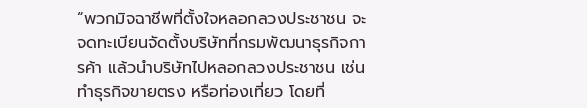“พวกมิจฉาชีพที่ตั้งใจหลอกลวงประชาชน จะจดทะเบียนจัดตั้งบริษัทที่กรมพัฒนาธุรกิจการค้า แล้วนำบริษัทไปหลอกลวงประชาชน เช่น ทำธุรกิจขายตรง หรือท่องเที่ยว โดยที่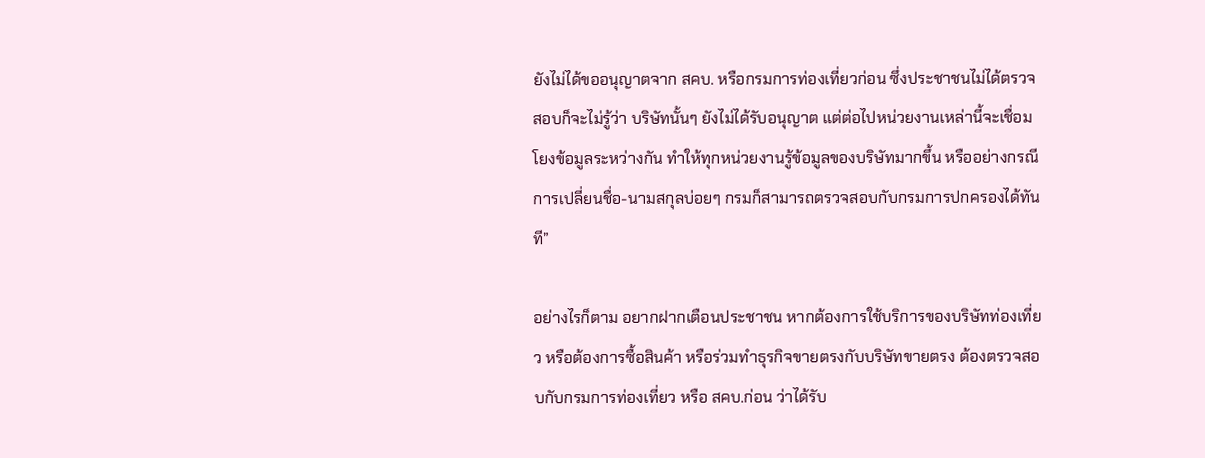ยังไม่ได้ขออนุญาตจาก สคบ. หรือกรมการท่องเที่ยวก่อน ซึ่งประชาชนไม่ได้ตรวจสอบก็จะไม่รู้ว่า บริษัทนั้นๆ ยังไม่ได้รับอนุญาต แต่ต่อไปหน่วยงานเหล่านี้จะเชื่อมโยงข้อมูลระหว่างกัน ทำให้ทุกหน่วยงานรู้ข้อมูลของบริษัทมากขึ้น หรืออย่างกรณีการเปลี่ยนชื่อ-นามสกุลบ่อยๆ กรมก็สามารถตรวจสอบกับกรมการปกครองได้ทันที”

อย่างไรก็ตาม อยากฝากเตือนประชาชน หากต้องการใช้บริการของบริษัทท่องเที่ยว หรือต้องการซื้อสินค้า หรือร่วมทำธุรกิจขายตรงกับบริษัทขายตรง ต้องตรวจสอบกับกรมการท่องเที่ยว หรือ สคบ.ก่อน ว่าได้รับ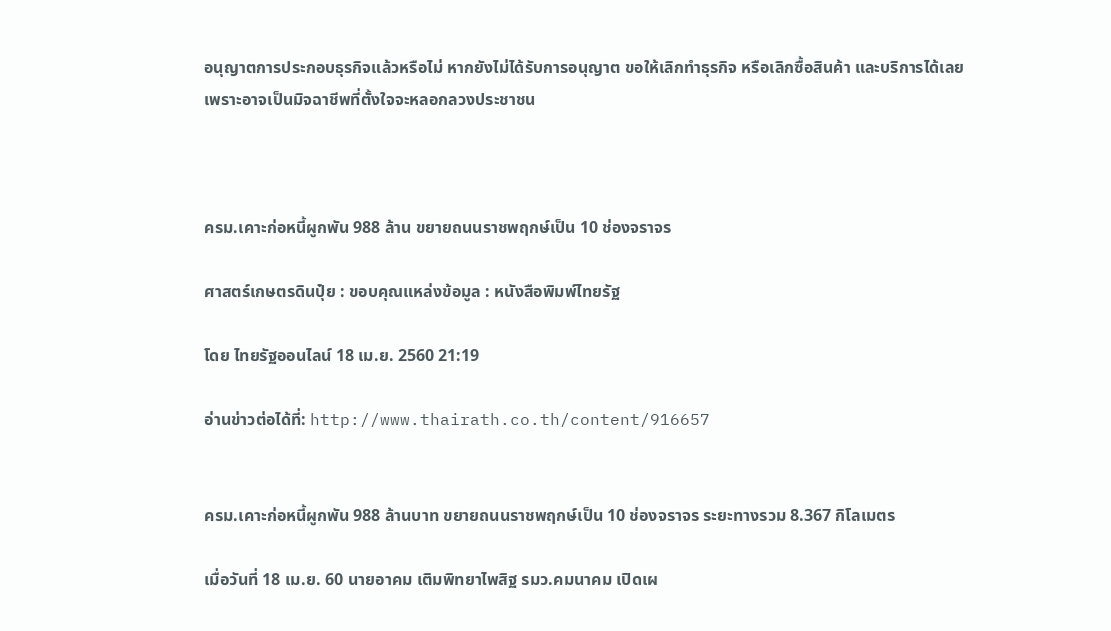อนุญาตการประกอบธุรกิจแล้วหรือไม่ หากยังไม่ได้รับการอนุญาต ขอให้เลิกทำธุรกิจ หรือเลิกซื้อสินค้า และบริการได้เลย เพราะอาจเป็นมิจฉาชีพที่ตั้งใจจะหลอกลวงประชาชน



ครม.เคาะก่อหนี้ผูกพัน 988 ล้าน ขยายถนนราชพฤกษ์เป็น 10 ช่องจราจร

ศาสตร์เกษตรดินปุ๋ย : ขอบคุณแหล่งข้อมูล : หนังสือพิมพ์ไทยรัฐ

โดย ไทยรัฐออนไลน์ 18 เม.ย. 2560 21:19

อ่านข่าวต่อได้ที่: http://www.thairath.co.th/content/916657


ครม.เคาะก่อหนี้ผูกพัน 988 ล้านบาท ขยายถนนราชพฤกษ์เป็น 10 ช่องจราจร ระยะทางรวม 8.367 กิโลเมตร

เมื่อวันที่ 18 เม.ย. 60 นายอาคม เติมพิทยาไพสิฐ รมว.คมนาคม เปิดเผ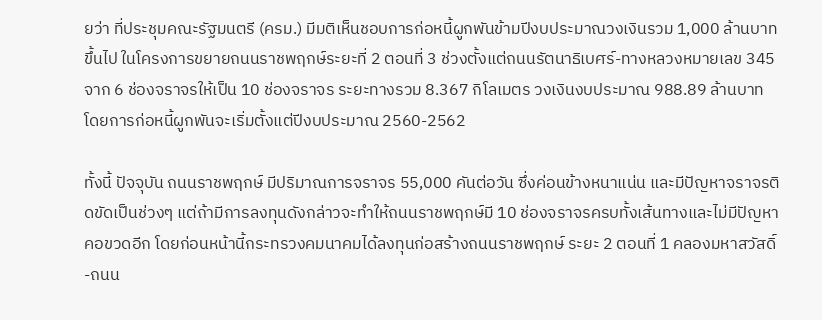ยว่า ที่ประชุมคณะรัฐมนตรี (ครม.) มีมติเห็นชอบการก่อหนี้ผูกพันข้ามปีงบประมาณวงเงินรวม 1,000 ล้านบาทขึ้นไป ในโครงการขยายถนนราชพฤกษ์ระยะที่ 2 ตอนที่ 3 ช่วงตั้งแต่ถนนรัตนาธิเบศร์-ทางหลวงหมายเลข 345 จาก 6 ช่องจราจรให้เป็น 10 ช่องจราจร ระยะทางรวม 8.367 กิโลเมตร วงเงินงบประมาณ 988.89 ล้านบาท โดยการก่อหนี้ผูกพันจะเริ่มตั้งแต่ปีงบประมาณ 2560-2562

ทั้งนี้ ปัจจุบัน ถนนราชพฤกษ์ มีปริมาณการจราจร 55,000 คันต่อวัน ซึ่งค่อนข้างหนาแน่น และมีปัญหาจราจรติดขัดเป็นช่วงๆ แต่ถ้ามีการลงทุนดังกล่าวจะทำให้ถนนราชพฤกษ์มี 10 ช่องจราจรครบทั้งเส้นทางและไม่มีปัญหาคอขวดอีก โดยก่อนหน้านี้กระทรวงคมนาคมได้ลงทุนก่อสร้างถนนราชพฤกษ์ ระยะ 2 ตอนที่ 1 คลองมหาสวัสดิ์-ถนน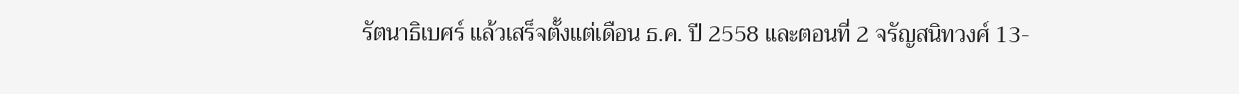รัตนาธิเบศร์ แล้วเสร็จตั้งแต่เดือน ธ.ค. ปี 2558 และตอนที่ 2 จรัญสนิทวงศ์ 13-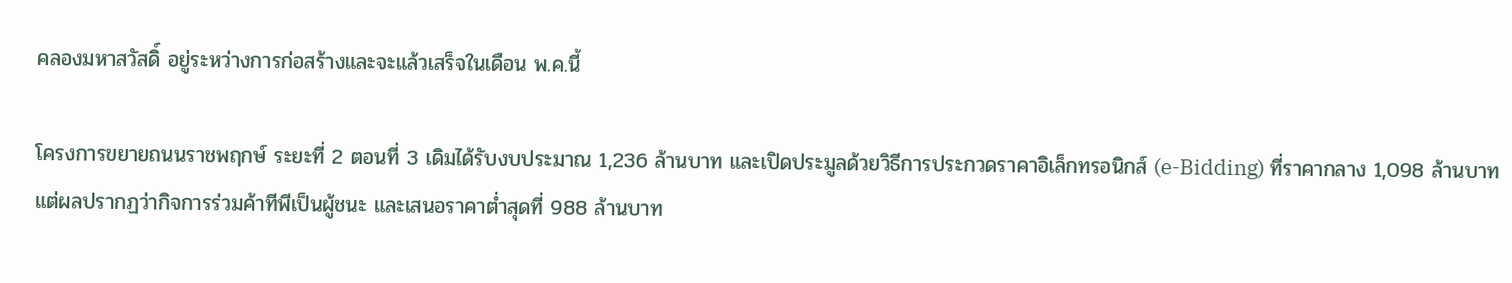คลองมหาสวัสดิ์ อยู่ระหว่างการก่อสร้างและจะแล้วเสร็จในเดือน พ.ค.นี้

โครงการขยายถนนราชพฤกษ์ ระยะที่ 2 ตอนที่ 3 เดิมได้รับงบประมาณ 1,236 ล้านบาท และเปิดประมูลด้วยวิธีการประกวดราคาอิเล็กทรอนิกส์ (e-Bidding) ที่ราคากลาง 1,098 ล้านบาท แต่ผลปรากฏว่ากิจการร่วมค้าทีพีเป็นผู้ชนะ และเสนอราคาต่ำสุดที่ 988 ล้านบาท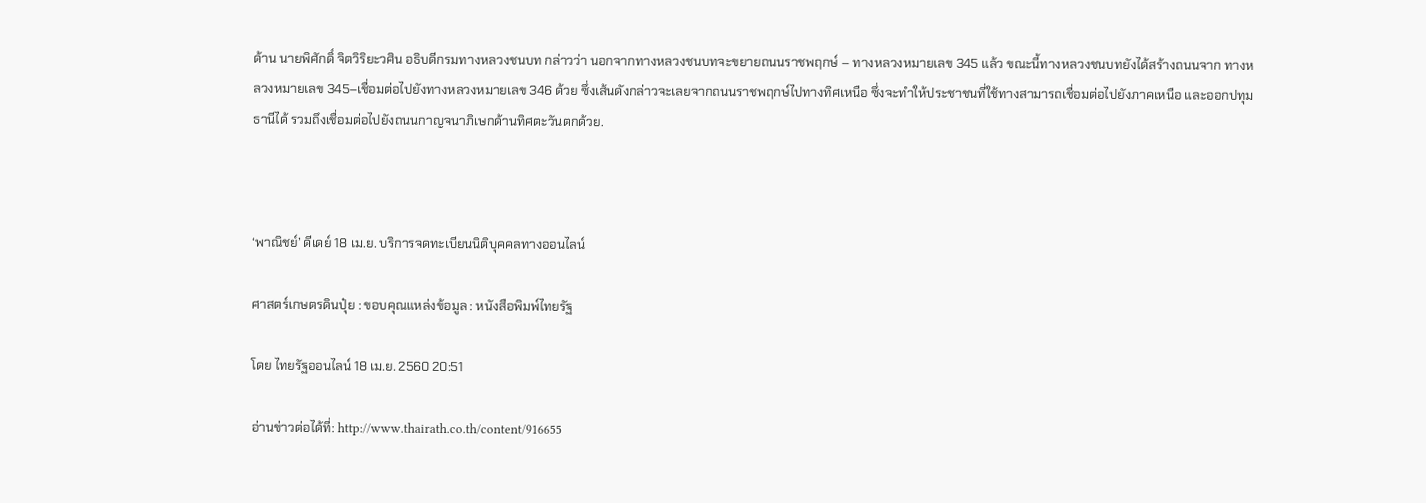ด้าน นายพิศักดิ์ จิตวิริยะวศิน อธิบดีกรมทางหลวงชนบท กล่าวว่า นอกจากทางหลวงชนบทจะขยายถนนราชพฤกษ์ – ทางหลวงหมายเลข 345 แล้ว ขณะนี้ทางหลวงชนบทยังได้สร้างถนนจาก ทางหลวงหมายเลข 345–เชื่อมต่อไปยังทางหลวงหมายเลข 346 ด้วย ซึ่งเส้นดังกล่าวจะเลยจากถนนราชพฤกษ์ไปทางทิศเหนือ ซึ่งจะทำให้ประชาชนที่ใช้ทางสามารถเชื่อมต่อไปยังภาคเหนือ และออกปทุมธานีได้ รวมถึงเชื่อมต่อไปยังถนนกาญจนาภิเษกด้านทิศตะวันตกด้วย.



‘พาณิชย์’ ดีเดย์ 18 เม.ย. บริการจดทะเบียนนิติบุคคลทางออนไลน์

ศาสตร์เกษตรดินปุ๋ย : ขอบคุณแหล่งข้อมูล : หนังสือพิมพ์ไทยรัฐ

โดย ไทยรัฐออนไลน์ 18 เม.ย. 2560 20:51

อ่านข่าวต่อได้ที่: http://www.thairath.co.th/content/916655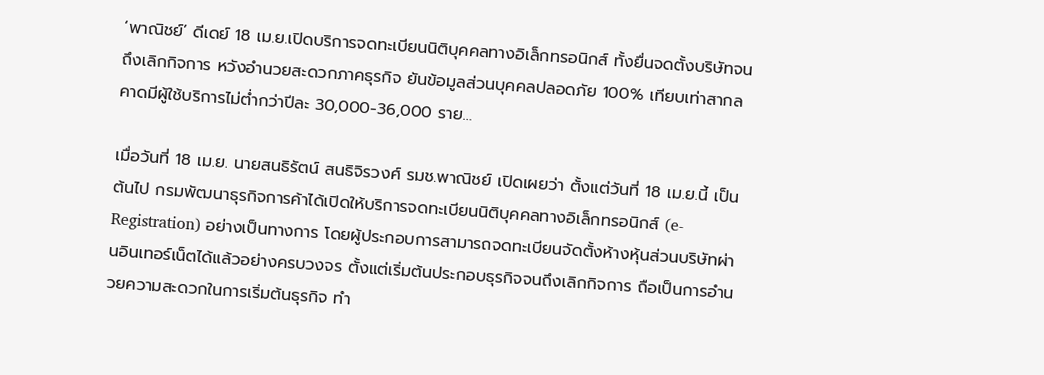‘พาณิชย์’ ดีเดย์ 18 เม.ย.เปิดบริการจดทะเบียนนิติบุคคลทางอิเล็กทรอนิกส์ ทั้งยื่นจดตั้งบริษัทจนถึงเลิกกิจการ หวังอำนวยสะดวกภาคธุรกิจ ยันข้อมูลส่วนบุคคลปลอดภัย 100% เทียบเท่าสากล คาดมีผู้ใช้บริการไม่ต่ำกว่าปีละ 30,000-36,000 ราย…

เมื่อวันที่ 18 เม.ย. นายสนธิรัตน์ สนธิจิรวงศ์ รมช.พาณิชย์ เปิดเผยว่า ตั้งแต่วันที่ 18 เม.ย.นี้ เป็นต้นไป กรมพัฒนาธุรกิจการค้าได้เปิดให้บริการจดทะเบียนนิติบุคคลทางอิเล็กทรอนิกส์ (e-Registration) อย่างเป็นทางการ โดยผู้ประกอบการสามารถจดทะเบียนจัดตั้งห้างหุ้นส่วนบริษัทผ่านอินเทอร์เน็ตได้แล้วอย่างครบวงจร ตั้งแต่เริ่มต้นประกอบธุรกิจจนถึงเลิกกิจการ ถือเป็นการอำนวยความสะดวกในการเริ่มต้นธุรกิจ ทำ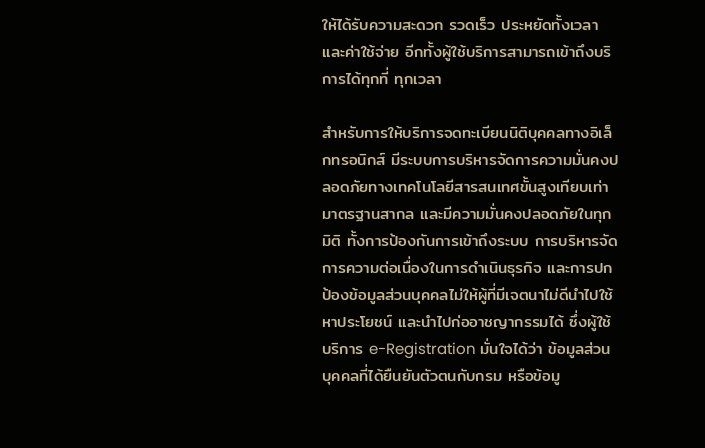ให้ได้รับความสะดวก รวดเร็ว ประหยัดทั้งเวลาและค่าใช้จ่าย อีกทั้งผู้ใช้บริการสามารถเข้าถึงบริการได้ทุกที่ ทุกเวลา

สำหรับการให้บริการจดทะเบียนนิติบุคคลทางอิเล็กทรอนิกส์ มีระบบการบริหารจัดการความมั่นคงปลอดภัยทางเทคโนโลยีสารสนเทศขั้นสูงเทียบเท่ามาตรฐานสากล และมีความมั่นคงปลอดภัยในทุกมิติ ทั้งการป้องกันการเข้าถึงระบบ การบริหารจัดการความต่อเนื่องในการดำเนินธุรกิจ และการปกป้องข้อมูลส่วนบุคคลไม่ให้ผู้ที่มีเจตนาไม่ดีนำไปใช้หาประโยชน์ และนำไปก่ออาชญากรรมได้ ซึ่งผู้ใช้บริการ e-Registration มั่นใจได้ว่า ข้อมูลส่วนบุคคลที่ได้ยืนยันตัวตนกับกรม หรือข้อมู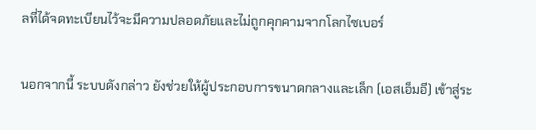ลที่ได้จดทะเบียนไว้จะมีความปลอดภัยและไม่ถูกคุกคามจากโลกไซเบอร์

นอกจากนี้ ระบบดังกล่าว ยังช่วยให้ผู้ประกอบการขนาดกลางและเล็ก (เอสเอ็มอี) เข้าสู่ระ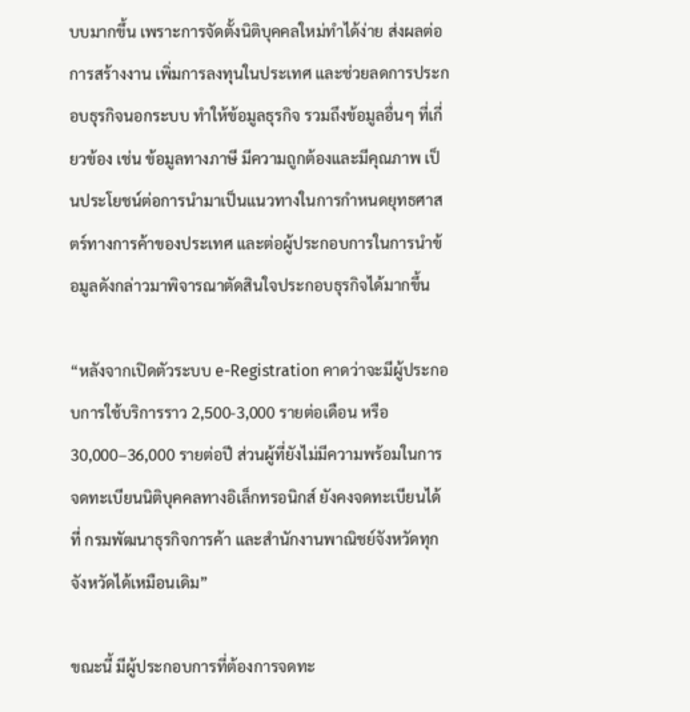บบมากขึ้น เพราะการจัดตั้งนิติบุคคลใหม่ทำได้ง่าย ส่งผลต่อการสร้างงาน เพิ่มการลงทุนในประเทศ และช่วยลดการประกอบธุรกิจนอกระบบ ทำให้ข้อมูลธุรกิจ รวมถึงข้อมูลอื่นๆ ที่เกี่ยวข้อง เช่น ข้อมูลทางภาษี มีความถูกต้องและมีคุณภาพ เป็นประโยชน์ต่อการนำมาเป็นแนวทางในการกำหนดยุทธศาสตร์ทางการค้าของประเทศ และต่อผู้ประกอบการในการนำข้อมูลดังกล่าวมาพิจารณาตัดสินใจประกอบธุรกิจได้มากขึ้น

“หลังจากเปิดตัวระบบ e-Registration คาดว่าจะมีผู้ประกอบการใช้บริการราว 2,500-3,000 รายต่อเดือน หรือ 30,000–36,000 รายต่อปี ส่วนผู้ที่ยังไม่มีความพร้อมในการจดทะเบียนนิติบุคคลทางอิเล็กทรอนิกส์ ยังคงจดทะเบียนได้ที่ กรมพัฒนาธุรกิจการค้า และสำนักงานพาณิชย์จังหวัดทุกจังหวัดได้เหมือนเดิม”

ขณะนี้ มีผู้ประกอบการที่ต้องการจดทะ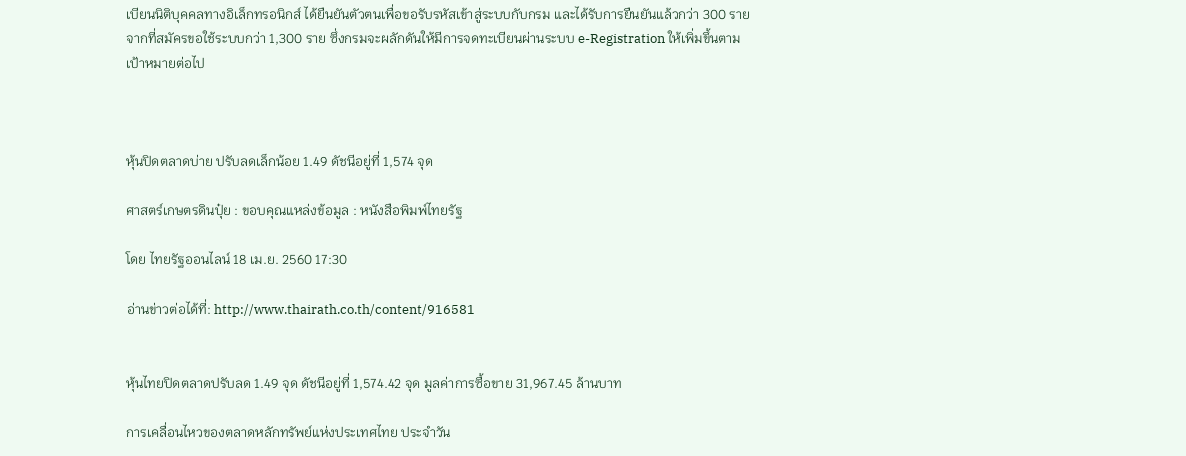เบียนนิติบุคคลทางอิเล็กทรอนิกส์ ได้ยืนยันตัวตนเพื่อขอรับรหัสเข้าสู่ระบบกับกรม และได้รับการยืนยันแล้วกว่า 300 ราย จากที่สมัครขอใช้ระบบกว่า 1,300 ราย ซึ่งกรมจะผลักดันให้มีการจดทะเบียนผ่านระบบ e-Registration ให้เพิ่มขึ้นตามเป้าหมายต่อไป



หุ้นปิดตลาดบ่าย ปรับลดเล็กน้อย 1.49 ดัชนีอยู่ที่ 1,574 จุด

ศาสตร์เกษตรดินปุ๋ย : ขอบคุณแหล่งข้อมูล : หนังสือพิมพ์ไทยรัฐ

โดย ไทยรัฐออนไลน์ 18 เม.ย. 2560 17:30

อ่านข่าวต่อได้ที่: http://www.thairath.co.th/content/916581


หุ้นไทยปิดตลาดปรับลด 1.49 จุด ดัชนีอยู่ที่ 1,574.42 จุด มูลค่าการซื้อขาย 31,967.45 ล้านบาท

การเคลื่อนไหวของตลาดหลักทรัพย์แห่งประเทศไทย ประจำวัน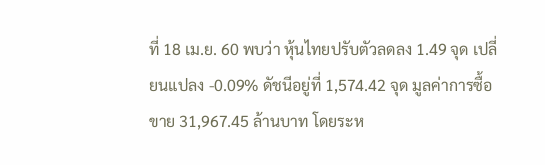ที่ 18 เม.ย. 60 พบว่า หุ้นไทยปรับตัวลดลง 1.49 จุด เปลี่ยนแปลง -0.09% ดัชนีอยู่ที่ 1,574.42 จุด มูลค่าการซื้อขาย 31,967.45 ล้านบาท โดยระห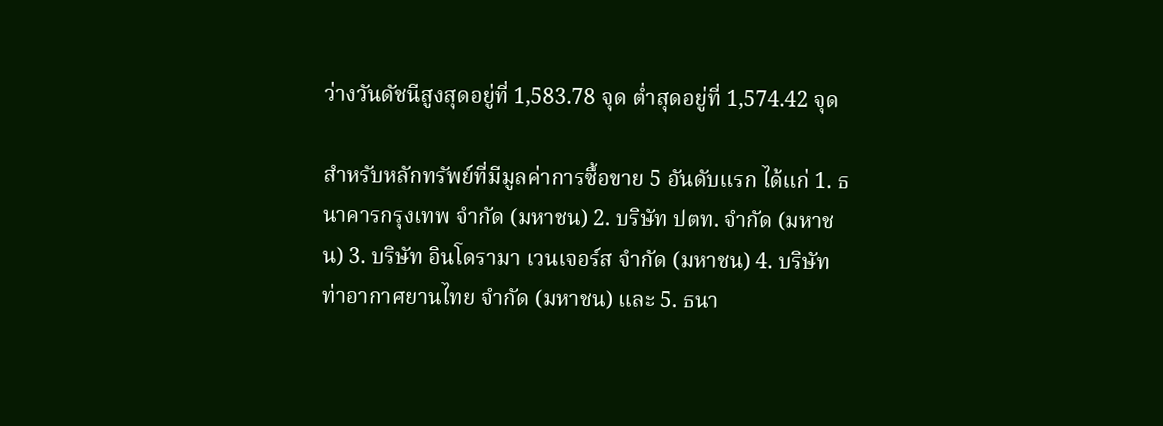ว่างวันดัชนีสูงสุดอยู่ที่ 1,583.78 จุด ต่ำสุดอยู่ที่ 1,574.42 จุด

สำหรับหลักทรัพย์ที่มีมูลค่าการซื้อขาย 5 อันดับแรก ได้แก่ 1. ธนาคารกรุงเทพ จำกัด (มหาชน) 2. บริษัท ปตท. จำกัด (มหาชน) 3. บริษัท อินโดรามา เวนเจอร์ส จำกัด (มหาชน) 4. บริษัท ท่าอากาศยานไทย จำกัด (มหาชน) และ 5. ธนา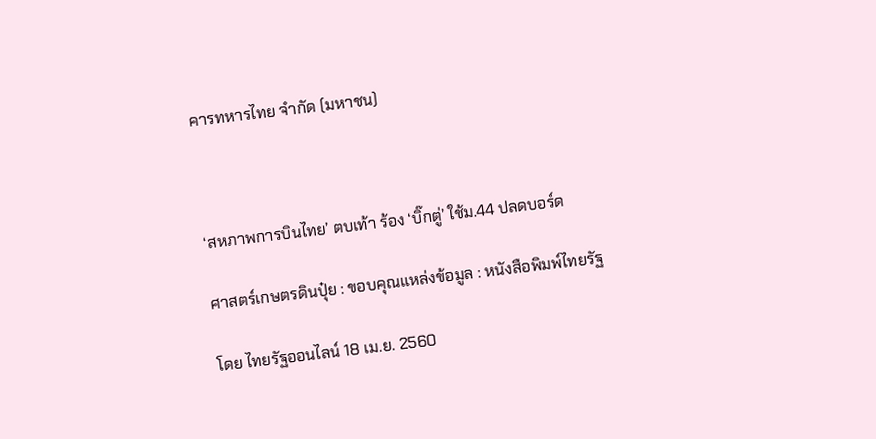คารทหารไทย จำกัด (มหาชน)



‘สหภาพการบินไทย’ ตบเท้า ร้อง ‘บิ๊กตู่’ ใช้ม.44 ปลดบอร์ด

ศาสตร์เกษตรดินปุ๋ย : ขอบคุณแหล่งข้อมูล : หนังสือพิมพ์ไทยรัฐ

โดย ไทยรัฐออนไลน์ 18 เม.ย. 2560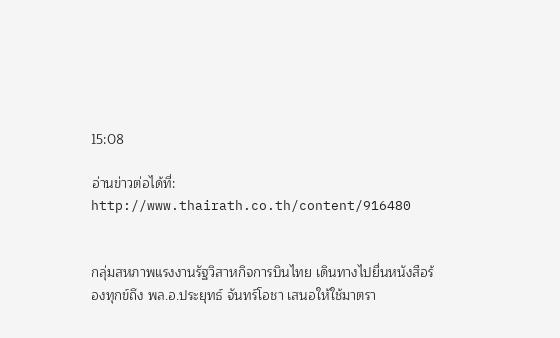15:08

อ่านข่าวต่อได้ที่: http://www.thairath.co.th/content/916480


กลุ่มสหภาพแรงงานรัฐวิสาหกิจการบินไทย เดินทางไปยื่นหนังสือร้องทุกข์ถึง พล.อ.ประยุทธ์ จันทร์โอชา เสนอให้ใช้มาตรา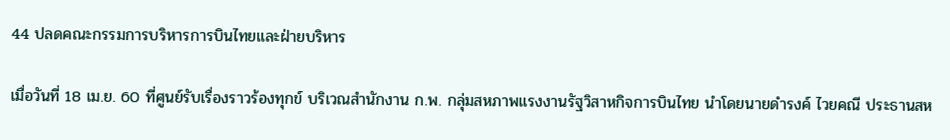44 ปลดคณะกรรมการบริหารการบินไทยและฝ่ายบริหาร

เมื่อวันที่ 18 เม.ย. 60 ที่ศูนย์รับเรื่องราวร้องทุกข์ บริเวณสำนักงาน ก.พ. กลุ่มสหภาพแรงงานรัฐวิสาหกิจการบินไทย นำโดยนายดำรงค์ ไวยคณี ประธานสห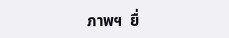ภาพฯ  ยื่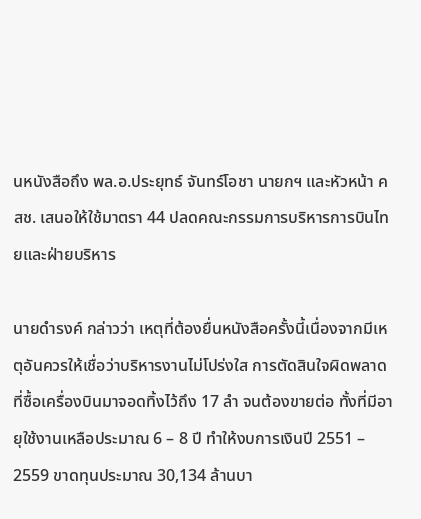นหนังสือถึง พล.อ.ประยุทธ์ จันทร์โอชา นายกฯ และหัวหน้า คสช. เสนอให้ใช้มาตรา 44 ปลดคณะกรรมการบริหารการบินไทยและฝ่ายบริหาร

นายดำรงค์ กล่าวว่า เหตุที่ต้องยื่นหนังสือครั้งนี้เนื่องจากมีเหตุอันควรให้เชื่อว่าบริหารงานไม่โปร่งใส การตัดสินใจผิดพลาดที่ซื้อเครื่องบินมาจอดทิ้งไว้ถึง 17 ลำ จนต้องขายต่อ ทั้งที่มีอายุใช้งานเหลือประมาณ 6 – 8 ปี ทำให้งบการเงินปี 2551 – 2559 ขาดทุนประมาณ 30,134 ล้านบา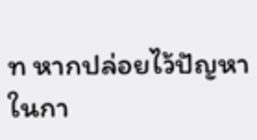ท หากปล่อยไว้ปัญหาในกา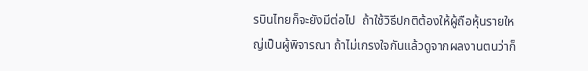รบินไทยก็จะยังมีต่อไป  ถ้าใช้วิธีปกติต้องให้ผู้ถือหุ้นรายใหญ่เป็นผู้พิจารณา ถ้าไม่เกรงใจกันแล้วดูจากผลงานตนว่าก็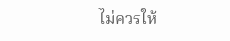ไม่ควรให้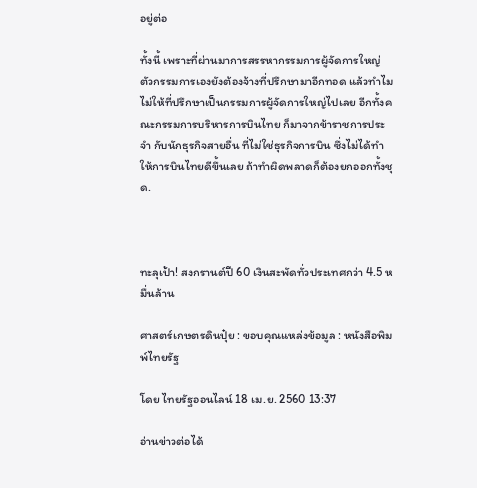อยู่ต่อ

ทั้งนี้ เพราะที่ผ่านมาการสรรหากรรมการผู้จัดการใหญ่ ตัวกรรมการเองยังต้องจ้างที่ปรึกษามาอีกทอด แล้วทำไมไม่ให้ที่ปรึกษาเป็นกรรมการผู้จัดการใหญ่ไปเลย อีกทั้งคณะกรรมการบริหารการบินไทย ก็มาจากข้าราชการประจำ กับนักธุรกิจสายอื่น ที่ไม่ใช่ธุรกิจการบิน ซึ่งไม่ได้ทำให้การบินไทยดีขึ้นเลย ถ้าทำผิดพลาดก็ต้องยกออกทั้งชุด.



ทะลุเป้า! สงกรานต์ปี 60 เงินสะพัดทั่วประเทศกว่า 4.5 หมื่นล้าน

ศาสตร์เกษตรดินปุ๋ย : ขอบคุณแหล่งข้อมูล : หนังสือพิมพ์ไทยรัฐ

โดย ไทยรัฐออนไลน์ 18 เม.ย. 2560 13:37

อ่านข่าวต่อได้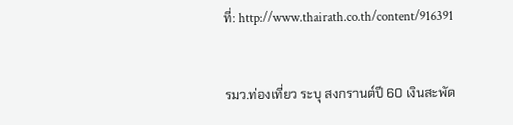ที่: http://www.thairath.co.th/content/916391


รมว.ท่องเที่ยว ระบุ สงกรานต์ปี 60 เงินสะพัด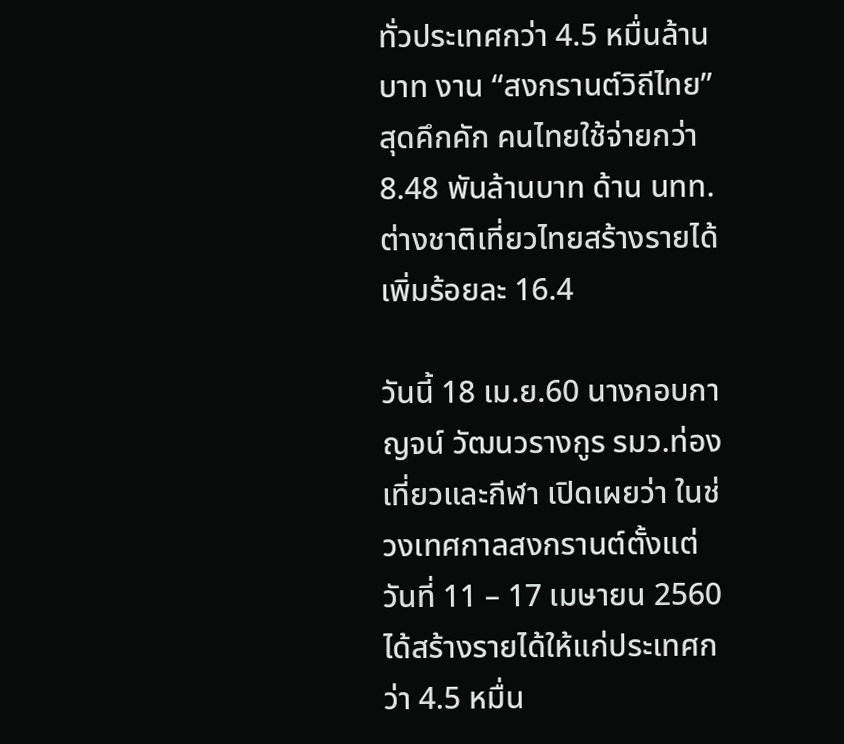ทั่วประเทศกว่า 4.5 หมื่นล้านบาท งาน “สงกรานต์วิถีไทย” สุดคึกคัก คนไทยใช้จ่ายกว่า 8.48 พันล้านบาท ด้าน นทท.ต่างชาติเที่ยวไทยสร้างรายได้เพิ่มร้อยละ 16.4

วันนี้ 18 เม.ย.60 นางกอบกาญจน์ วัฒนวรางกูร รมว.ท่องเที่ยวและกีฬา เปิดเผยว่า ในช่วงเทศกาลสงกรานต์ตั้งแต่วันที่ 11 – 17 เมษายน 2560 ได้สร้างรายได้ให้แก่ประเทศกว่า 4.5 หมื่น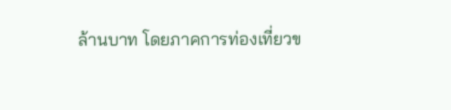ล้านบาท โดยภาคการท่องเที่ยวข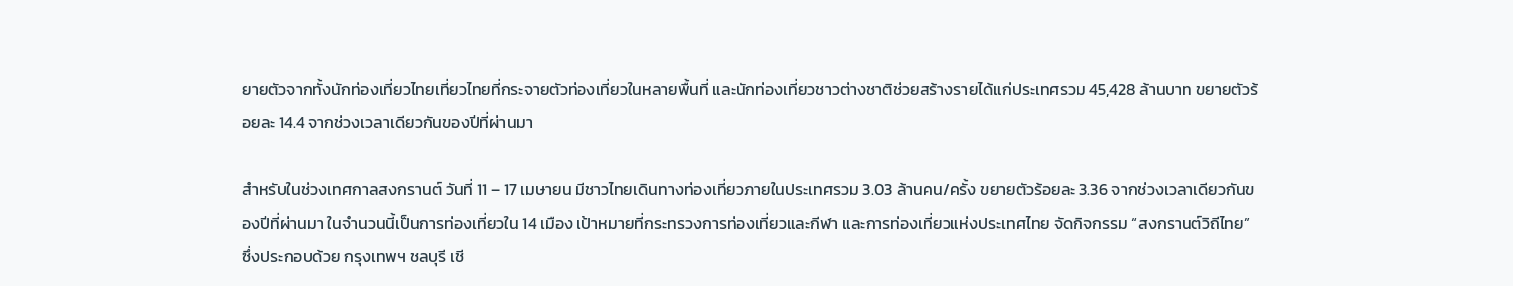ยายตัวจากทั้งนักท่องเที่ยวไทยเที่ยวไทยที่กระจายตัวท่องเที่ยวในหลายพื้นที่ และนักท่องเที่ยวชาวต่างชาติช่วยสร้างรายได้แก่ประเทศรวม 45,428 ล้านบาท ขยายตัวร้อยละ 14.4 จากช่วงเวลาเดียวกันของปีที่ผ่านมา

สำหรับในช่วงเทศกาลสงกรานต์ วันที่ 11 – 17 เมษายน มีชาวไทยเดินทางท่องเที่ยวภายในประเทศรวม 3.03 ล้านคน/ครั้ง ขยายตัวร้อยละ 3.36 จากช่วงเวลาเดียวกันของปีที่ผ่านมา ในจำนวนนี้เป็นการท่องเที่ยวใน 14 เมือง เป้าหมายที่กระทรวงการท่องเที่ยวและกีฬา และการท่องเที่ยวแห่งประเทศไทย จัดกิจกรรม “สงกรานต์วิถีไทย” ซึ่งประกอบด้วย กรุงเทพฯ ชลบุรี เชี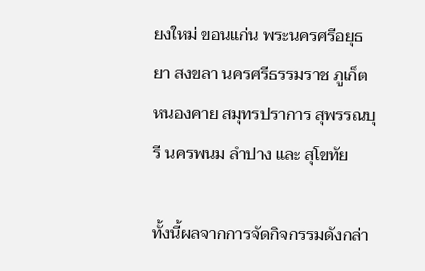ยงใหม่ ขอนแก่น พระนครศรีอยุธยา สงขลา นครศรีธรรมราช ภูเก็ต หนองคาย สมุทรปราการ สุพรรณบุรี นครพนม ลำปาง และ สุโขทัย

ทั้งนี้ผลจากการจัดกิจกรรมดังกล่า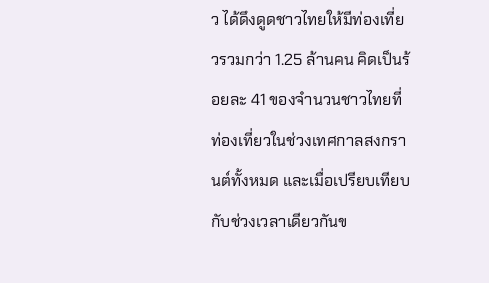ว ได้ดึงดูดชาวไทยให้มีท่องเที่ยวรวมกว่า 1.25 ล้านคน คิดเป็นร้อยละ 41 ของจำนวนชาวไทยที่ท่องเที่ยวในช่วงเทศกาลสงกรานต์ทั้งหมด และเมื่อเปรียบเทียบกับช่วงเวลาเดียวกันข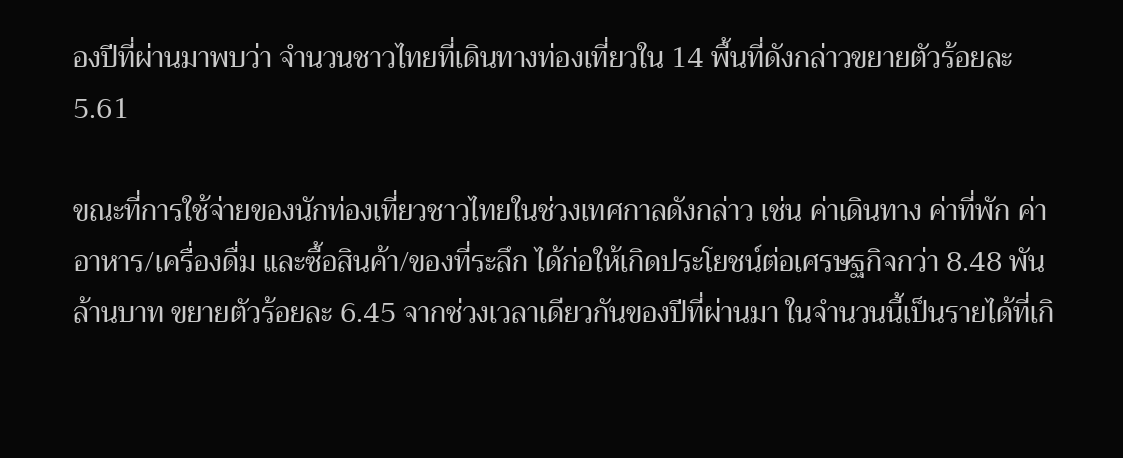องปีที่ผ่านมาพบว่า จำนวนชาวไทยที่เดินทางท่องเที่ยวใน 14 พื้นที่ดังกล่าวขยายตัวร้อยละ 5.61

ขณะที่การใช้จ่ายของนักท่องเที่ยวชาวไทยในช่วงเทศกาลดังกล่าว เช่น ค่าเดินทาง ค่าที่พัก ค่าอาหาร/เครื่องดื่ม และซื้อสินค้า/ของที่ระลึก ได้ก่อให้เกิดประโยชน์ต่อเศรษฐกิจกว่า 8.48 พันล้านบาท ขยายตัวร้อยละ 6.45 จากช่วงเวลาเดียวกันของปีที่ผ่านมา ในจำนวนนี้เป็นรายได้ที่เกิ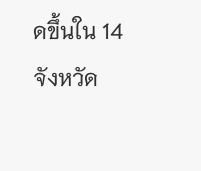ดขึ้นใน 14 จังหวัด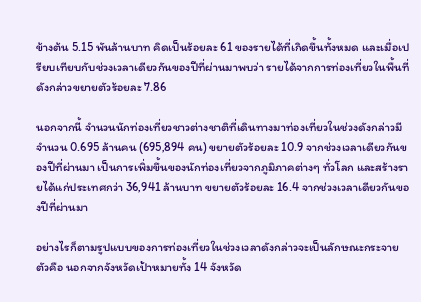ข้างต้น 5.15 พันล้านบาท คิดเป็นร้อยละ 61 ของรายได้ที่เกิดขึ้นทั้งหมด และเมื่อเปรียบเทียบกับช่วงเวลาเดียวกันของปีที่ผ่านมาพบว่า รายได้จากการท่องเที่ยวในพื้นที่ดังกล่าวขยายตัวร้อยละ 7.86

นอกจากนี้ จำนวนนักท่องเที่ยวชาวต่างชาติที่เดินทางมาท่องเที่ยวในช่วงดังกล่าวมีจำนวน 0.695 ล้านคน (695,894 คน) ขยายตัวร้อยละ 10.9 จากช่วงเวลาเดียวกันของปีที่ผ่านมา เป็นการเพิ่มขึ้นของนักท่องเที่ยวจากภูมิภาคต่างๆ ทั่วโลก และสร้างรายได้แก่ประเทศกว่า 36,941 ล้านบาท ขยายตัวร้อยละ 16.4 จากช่วงเวลาเดียวกันของปีที่ผ่านมา

อย่างไรก็ตามรูปแบบของการท่องเที่ยวในช่วงเวลาดังกล่าวจะเป็นลักษณะกระจายตัวคือ นอกจากจังหวัดเป้าหมายทั้ง 14 จังหวัด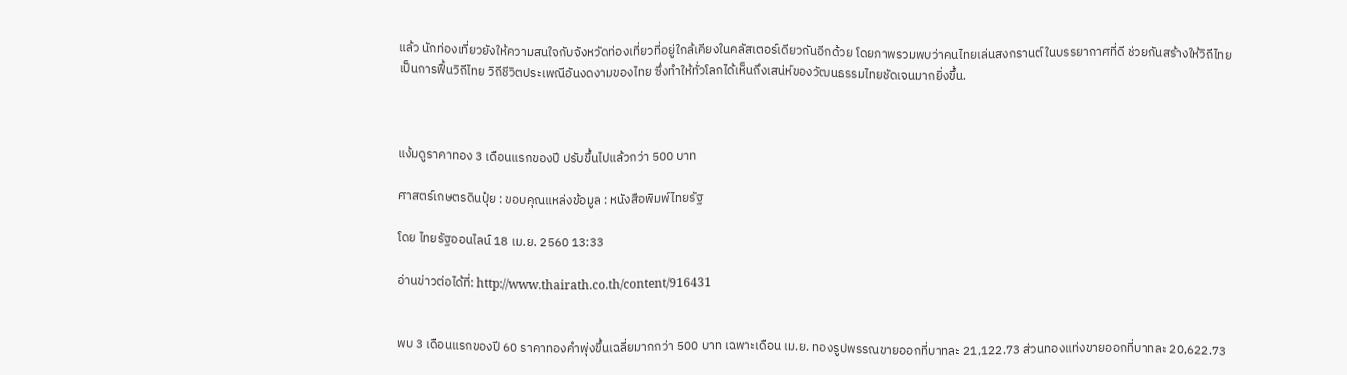แล้ว นักท่องเที่ยวยังให้ความสนใจกับจังหวัดท่องเที่ยวที่อยู่ใกล้เคียงในคลัสเตอร์เดียวกันอีกด้วย โดยภาพรวมพบว่าคนไทยเล่นสงกรานต์ในบรรยากาศที่ดี ช่วยกันสร้างให้วิถีไทย เป็นการฟื้นวิถีไทย วิถีชีวิตประเพณีอันงดงามของไทย ซึ่งทำให้ทั่วโลกได้เห็นถึงเสน่ห์ของวัฒนธรรมไทยชัดเจนมากยิ่งขึ้น.



แง้มดูราคาทอง 3 เดือนแรกของปี ปรับขึ้นไปแล้วกว่า 500 บาท

ศาสตร์เกษตรดินปุ๋ย : ขอบคุณแหล่งข้อมูล : หนังสือพิมพ์ไทยรัฐ

โดย ไทยรัฐออนไลน์ 18 เม.ย. 2560 13:33

อ่านข่าวต่อได้ที่: http://www.thairath.co.th/content/916431


พบ 3 เดือนแรกของปี 60 ราคาทองคำพุ่งขึ้นเฉลี่ยมากกว่า 500 บาท เฉพาะเดือน เม.ย. ทองรูปพรรณขายออกที่บาทละ 21,122.73 ส่วนทองแท่งขายออกที่บาทละ 20,622.73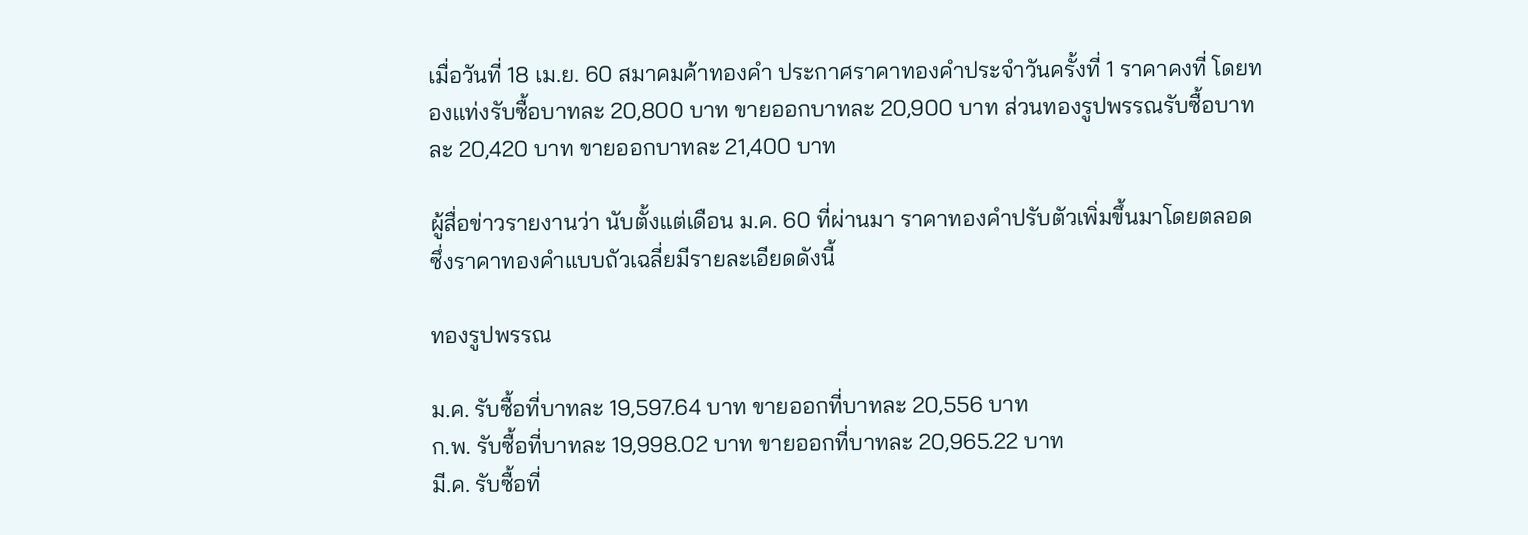เมื่อวันที่ 18 เม.ย. 60 สมาคมค้าทองคำ ประกาศราคาทองคำประจำวันครั้งที่ 1 ราคาคงที่ โดยทองแท่งรับซื้อบาทละ 20,800 บาท ขายออกบาทละ 20,900 บาท ส่วนทองรูปพรรณรับซื้อบาทละ 20,420 บาท ขายออกบาทละ 21,400 บาท

ผู้สื่อข่าวรายงานว่า นับตั้งแต่เดือน ม.ค. 60 ที่ผ่านมา ราคาทองคำปรับตัวเพิ่มขึ้นมาโดยตลอด ซึ่งราคาทองคำแบบถัวเฉลี่ยมีรายละเอียดดังนี้

ทองรูปพรรณ

ม.ค. รับซื้อที่บาทละ 19,597.64 บาท ขายออกที่บาทละ 20,556 บาท
ก.พ. รับซื้อที่บาทละ 19,998.02 บาท ขายออกที่บาทละ 20,965.22 บาท
มี.ค. รับซื้อที่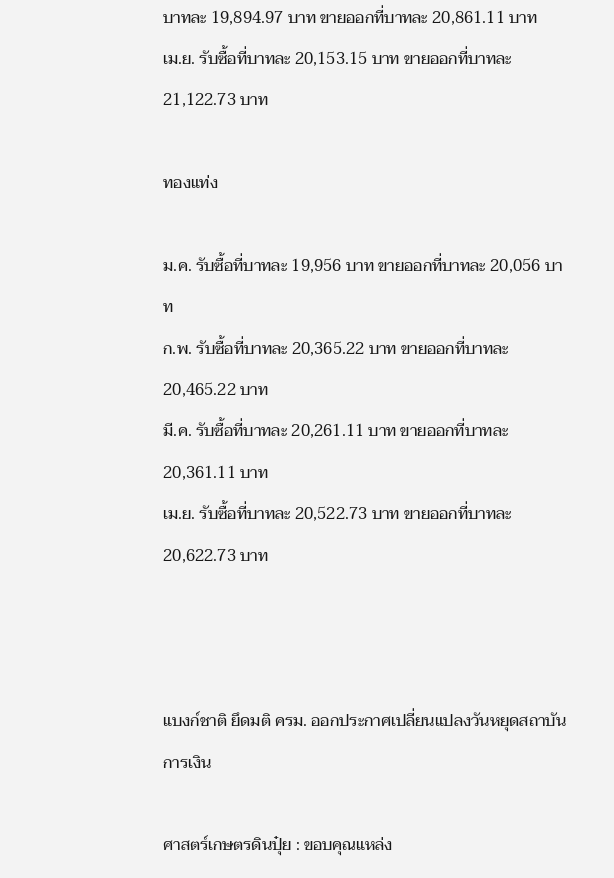บาทละ 19,894.97 บาท ขายออกที่บาทละ 20,861.11 บาท
เม.ย. รับซื้อที่บาทละ 20,153.15 บาท ขายออกที่บาทละ 21,122.73 บาท

ทองแท่ง

ม.ค. รับซื้อที่บาทละ 19,956 บาท ขายออกที่บาทละ 20,056 บาท
ก.พ. รับซื้อที่บาทละ 20,365.22 บาท ขายออกที่บาทละ 20,465.22 บาท
มี.ค. รับซื้อที่บาทละ 20,261.11 บาท ขายออกที่บาทละ 20,361.11 บาท
เม.ย. รับซื้อที่บาทละ 20,522.73 บาท ขายออกที่บาทละ 20,622.73 บาท



แบงก์ชาติ ยึดมติ ครม. ออกประกาศเปลี่ยนแปลงวันหยุดสถาบันการเงิน

ศาสตร์เกษตรดินปุ๋ย : ขอบคุณแหล่ง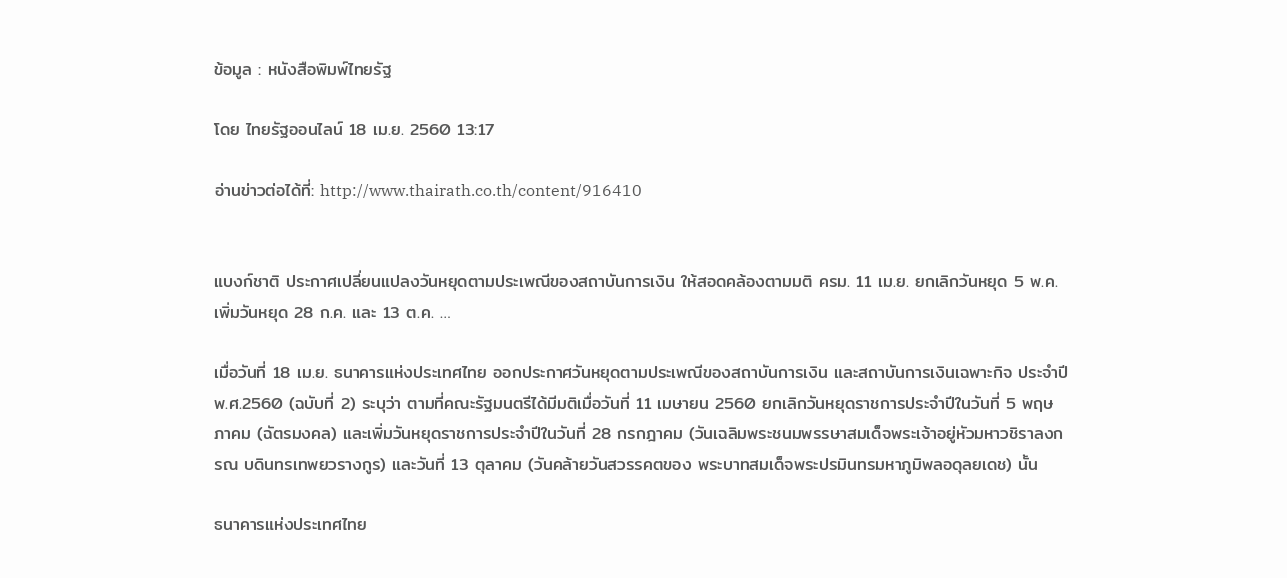ข้อมูล : หนังสือพิมพ์ไทยรัฐ

โดย ไทยรัฐออนไลน์ 18 เม.ย. 2560 13:17

อ่านข่าวต่อได้ที่: http://www.thairath.co.th/content/916410


แบงก์ชาติ ประกาศเปลี่ยนแปลงวันหยุดตามประเพณีของสถาบันการเงิน ให้สอดคล้องตามมติ ครม. 11 เม.ย. ยกเลิกวันหยุด 5 พ.ค. เพิ่มวันหยุด 28 ก.ค. และ 13 ต.ค. …

เมื่อวันที่ 18 เม.ย. ธนาคารแห่งประเทศไทย ออกประกาศวันหยุดตามประเพณีของสถาบันการเงิน และสถาบันการเงินเฉพาะกิจ ประจำปี พ.ศ.2560 (ฉบับที่ 2) ระบุว่า ตามที่คณะรัฐมนตรีได้มีมติเมื่อวันที่ 11 เมษายน 2560 ยกเลิกวันหยุดราชการประจำปีในวันที่ 5 พฤษภาคม (ฉัตรมงคล) และเพิ่มวันหยุดราชการประจำปีในวันที่ 28 กรกฎาคม (วันเฉลิมพระชนมพรรษาสมเด็จพระเจ้าอยู่หัวมหาวชิราลงกรณ บดินทรเทพยวรางกูร) และวันที่ 13 ตุลาคม (วันคล้ายวันสวรรคตของ พระบาทสมเด็จพระปรมินทรมหาภูมิพลอดุลยเดช) นั้น

ธนาคารแห่งประเทศไทย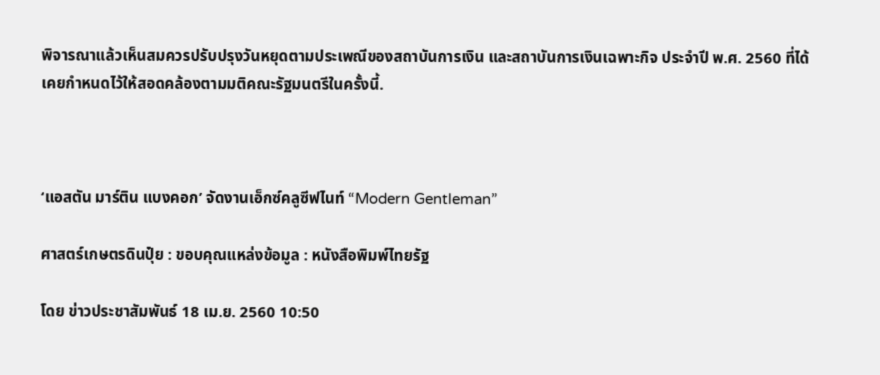พิจารณาแล้วเห็นสมควรปรับปรุงวันหยุดตามประเพณีของสถาบันการเงิน และสถาบันการเงินเฉพาะกิจ ประจำปี พ.ศ. 2560 ที่ได้เคยกำหนดไว้ให้สอดคล้องตามมติคณะรัฐมนตรีในครั้งนี้.



‘แอสตัน มาร์ติน แบงคอก’ จัดงานเอ็กซ์คลูซีฟไนท์ “Modern Gentleman”

ศาสตร์เกษตรดินปุ๋ย : ขอบคุณแหล่งข้อมูล : หนังสือพิมพ์ไทยรัฐ

โดย ข่าวประชาสัมพันธ์ 18 เม.ย. 2560 10:50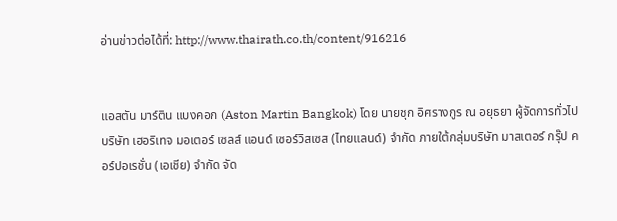อ่านข่าวต่อได้ที่: http://www.thairath.co.th/content/916216


แอสตัน มาร์ติน แบงคอก (Aston Martin Bangkok) โดย นายชุก อิศรางกูร ณ อยุธยา ผู้จัดการทั่วไป บริษัท เฮอริเทจ มอเตอร์ เซลส์ แอนด์ เซอร์วิสเซส (ไทยแลนด์) จำกัด ภายใต้กลุ่มบริษัท มาสเตอร์ กรุ๊ป คอร์ปอเรชั่น (เอเชีย) จำกัด จัด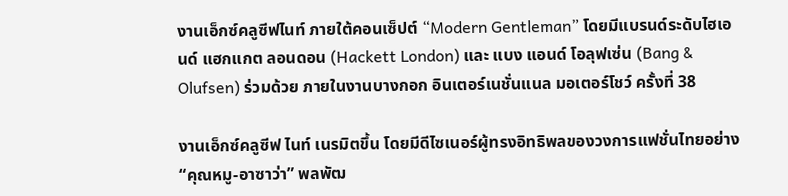งานเอ็กซ์คลูซีฟไนท์ ภายใต้คอนเซ็ปต์ “Modern Gentleman” โดยมีแบรนด์ระดับไฮเอนด์ แฮกแกต ลอนดอน (Hackett London) และ แบง แอนด์ โอลุฟเซ่น (Bang & Olufsen) ร่วมด้วย ภายในงานบางกอก อินเตอร์เนชั่นแนล มอเตอร์โชว์ ครั้งที่ 38

งานเอ็กซ์คลูซีฟ ไนท์ เนรมิตขึ้น โดยมีดีไซเนอร์ผู้ทรงอิทธิพลของวงการแฟชั่นไทยอย่าง “คุณหมู-อาซาว่า” พลพัฒ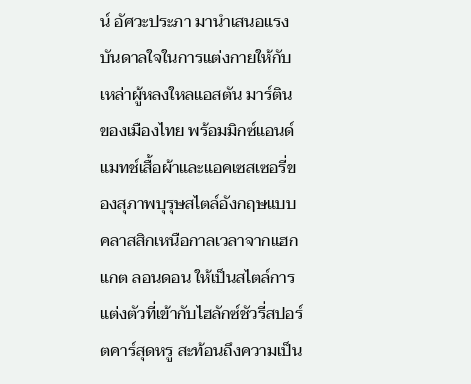น์ อัศวะประภา มานำเสนอแรงบันดาลใจในการแต่งกายให้กับเหล่าผู้หลงใหลแอสตัน มาร์ติน ของเมืองไทย พร้อมมิกซ์แอนด์แมทช์เสื้อผ้าและแอคเซสเซอรี่ของสุภาพบุรุษสไตล์อังกฤษแบบคลาสสิกเหนือกาลเวลาจากแฮกแกต ลอนดอน ให้เป็นสไตล์การแต่งตัวที่เข้ากับไฮลักซ์ชัวรี่สปอร์ตคาร์สุดหรู สะท้อนถึงความเป็น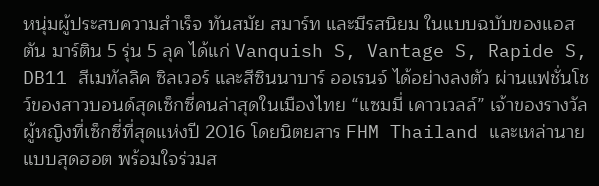หนุ่มผู้ประสบความสำเร็จ ทันสมัย สมาร์ท และมีรสนิยม ในแบบฉบับของแอสตัน มาร์ติน 5 รุ่น 5 ลุค ได้แก่ Vanquish S, Vantage S, Rapide S, DB11 สีเมทัลลิค ซิลเวอร์ และสีซินนาบาร์ ออเรนจ์ ได้อย่างลงตัว ผ่านแฟชั่นโชว์ของสาวบอนด์สุดเซ็กซี่คนล่าสุดในเมืองไทย “แซมมี่ เคาวเวลล์” เจ้าของรางวัลผู้หญิงที่เซ็กซี่ที่สุดแห่งปี 2016 โดยนิตยสาร FHM Thailand และเหล่านายแบบสุดฮอต พร้อมใจร่วมส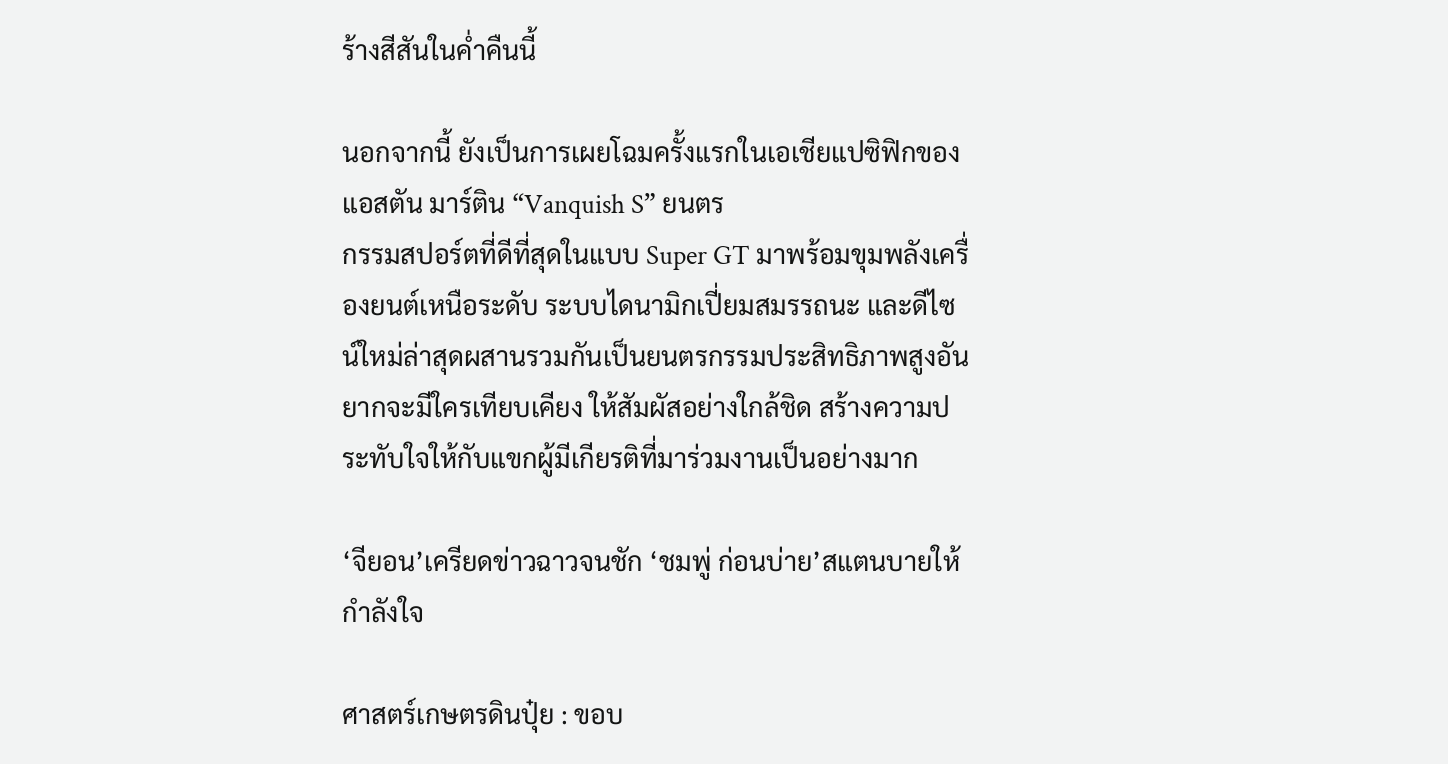ร้างสีสันในค่ำคืนนี้

นอกจากนี้ ยังเป็นการเผยโฉมครั้งแรกในเอเชียแปซิฟิกของ แอสตัน มาร์ติน “Vanquish S” ยนตร
กรรมสปอร์ตที่ดีที่สุดในแบบ Super GT มาพร้อมขุมพลังเครื่องยนต์เหนือระดับ ระบบไดนามิกเปี่ยมสมรรถนะ และดีไซน์ใหม่ล่าสุดผสานรวมกันเป็นยนตรกรรมประสิทธิภาพสูงอันยากจะมีใครเทียบเคียง ให้สัมผัสอย่างใกล้ชิด สร้างความประทับใจให้กับแขกผู้มีเกียรติที่มาร่วมงานเป็นอย่างมาก

‘จียอน’เครียดข่าวฉาวจนชัก ‘ชมพู่ ก่อนบ่าย’สแตนบายให้กำลังใจ

ศาสตร์เกษตรดินปุ๋ย : ขอบ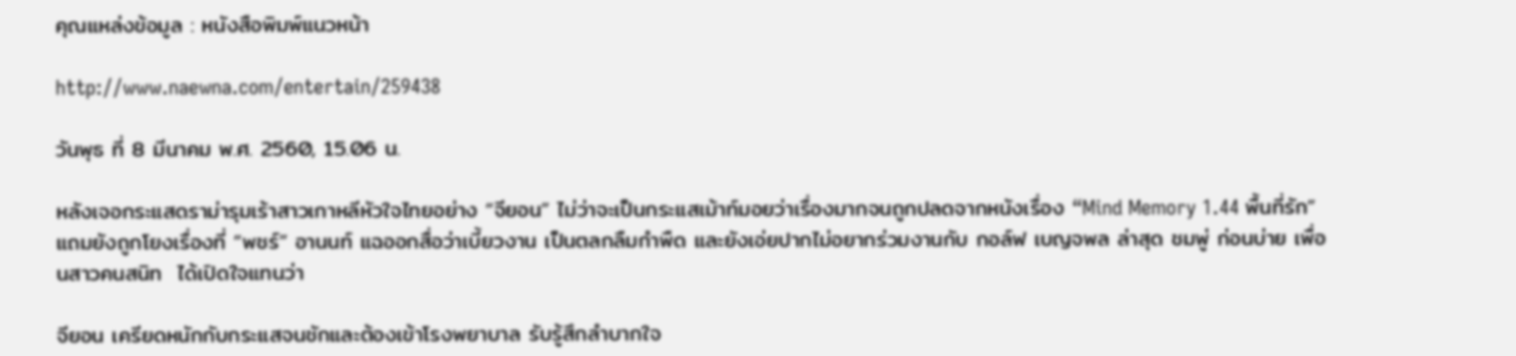คุณแหล่งข้อมูล : หนังสือพิมพ์แนวหน้า

http://www.naewna.com/entertain/259438

วันพุธ ที่ 8 มีนาคม พ.ศ. 2560, 15.06 น.

หลังเจอกระแสดราม่ารุมเร้าสาวเกาหลีหัวใจไทยอย่าง “จียอน” ไม่ว่าจะเป็นกระแสเม้าท์มอยว่าเรื่องมากจนถูกปลดจากหนังเรื่อง “Mind Memory 1.44 พื้นที่รัก” แถมยังถูกโยงเรื่องที่ “พชร์” อานนท์ แฉออกสื่อว่าเบี้ยวงาน เป็นตลกลืมกำพืด และยังเอ่ยปากไม่อยากร่วมงานกับ กอล์ฟ เบญจพล ล่าสุด ชมพู่ ก่อนบ่าย เพื่อนสาวคนสนิท  ได้เปิดใจแทนว่า

จียอน เครียดหนักกับกระแสจนชักและต้องเข้าโรงพยาบาล รับรู้สึกลำบากใจ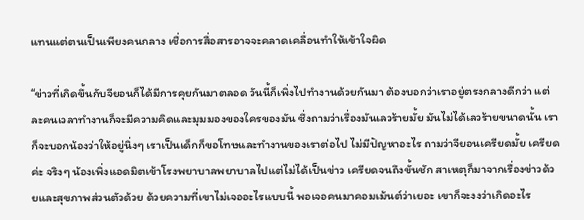แทนแต่ตนเป็นเพียงคนกลาง เชื่อการสื่อสารอาจจะคลาดเคลื่อนทำให้เข้าใจผิด

“ข่าวที่เกิดขึ้นกับจียอนก็ได้มีการคุยกันมาตลอด วันนี้ก็เพิ่งไปทำงานด้วยกันมา ต้องบอกว่าเราอยู่ตรงกลางดีกว่า แต่ละคนเวลาทำงานก็จะมีความคิดและมุมมองของใครของมัน ซึ่งถามว่าเรื่องมันเลวร้ายมั้ย มันไม่ได้เลวร้ายขนาดนั้น เราก็จะบอกน้องว่าให้อยู่นิ่งๆ เราเป็นเด็กก็ขอโทษและทำงานของเราต่อไป ไม่มีปัญหาอะไร ถามว่าจียอนเครียดมั้ย เครียดค่ะ จริงๆ น้องเพิ่งแอดมิตเข้าโรงพยาบาลพยาบาลไปแต่ไม่ได้เป็นข่าว เครียดจนถึงขั้นชัก สาเหตุก็มาจากเรื่องข่าวด้วยและสุขภาพส่วนตัวด้วย ด้วยความที่เขาไม่เจออะไรแบบนี้ พอเจอคนมาคอมเม้นต์ว่าเยอะ เขาก็จะงงว่าเกิดอะไร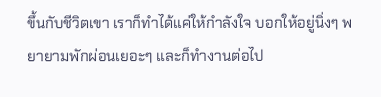ขึ้นกับชีวิตเขา เราก็ทำได้แค่ให้กำลังใจ บอกให้อยู่นิ่งๆ พยายามพักผ่อนเยอะๆ และก็ทำงานต่อไป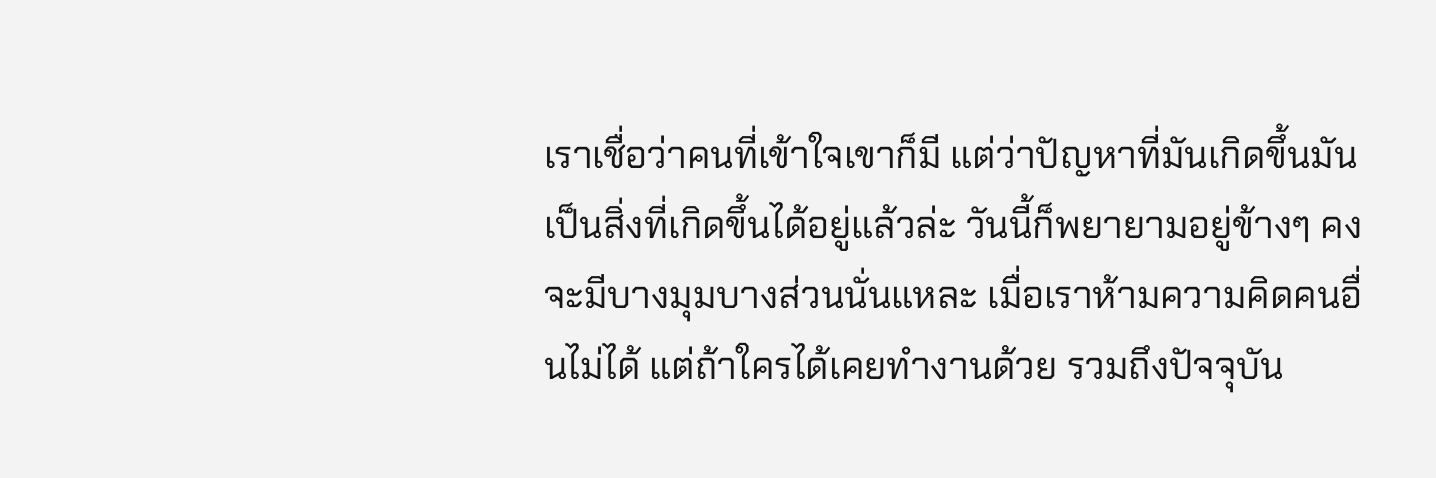เราเชื่อว่าคนที่เข้าใจเขาก็มี แต่ว่าปัญหาที่มันเกิดขึ้นมันเป็นสิ่งที่เกิดขึ้นได้อยู่แล้วล่ะ วันนี้ก็พยายามอยู่ข้างๆ คงจะมีบางมุมบางส่วนนั่นแหละ เมื่อเราห้ามความคิดคนอื่นไม่ได้ แต่ถ้าใครได้เคยทำงานด้วย รวมถึงปัจจุบัน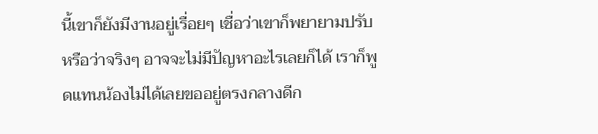นี้เขาก็ยังมีงานอยู่เรื่อยๆ เชื่อว่าเขาก็พยายามปรับหรือว่าจริงๆ อาจจะไม่มีปัญหาอะไรเลยก็ได้ เราก็พูดแทนน้องไม่ได้เลยขออยู่ตรงกลางดีก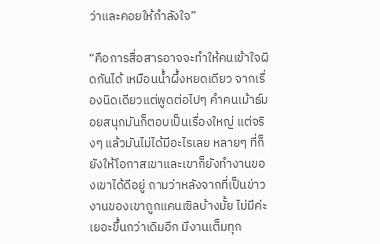ว่าและคอยให้กำลังใจ”

“คือการสื่อสารอาจจะทำให้คนเข้าใจผิดกันได้ เหมือนน้ำผึ้งหยดเดียว จากเรื่องนิดเดียวแต่พูดต่อไปๆ คำคนเม้าธ์มอยสนุกมันก็ตอบเป็นเรื่องใหญ่ แต่จริงๆ แล้วมันไม่ได้มีอะไรเลย หลายๆ ที่ก็ยังให้โอกาสเขาและเขาก็ยังทำงานของเขาได้ดีอยู่ ถามว่าหลังจากที่เป็นข่าวงานของเขาถูกแคนเซิลบ้างมั้ย ไม่มีค่ะ เยอะขึ้นกว่าเดิมอีก มีงานเต็มทุก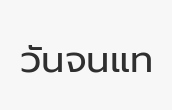วันจนแท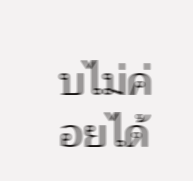บไม่ค่อยได้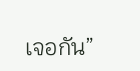เจอกัน”